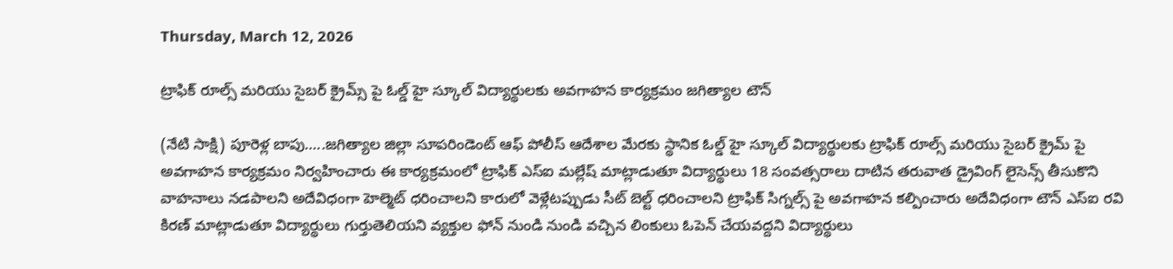Thursday, March 12, 2026

ట్రాఫిక్ రూల్స్ మరియు సైబర్ క్రైమ్స్ పై ఓల్డ్ హై స్కూల్ విద్యార్థులకు అవగాహన కార్యక్రమం జగిత్యాల టౌన్

(నేటి సాక్షి) పూరెళ్ల బాపు…..జగిత్యాల జిల్లా సూపరిండెంట్ ఆఫ్ పోలీస్ ఆదేశాల మేరకు స్థానిక ఓల్డ్ హై స్కూల్ విద్యార్థులకు ట్రాఫిక్ రూల్స్ మరియు సైబర్ క్రైమ్ పై అవగాహన కార్యక్రమం నిర్వహించారు ఈ కార్యక్రమంలో ట్రాఫిక్ ఎస్ఐ మల్లేష్ మాట్లాడుతూ విద్యార్థులు 18 సంవత్సరాలు దాటిన తరువాత డ్రైవింగ్ లైసెన్స్ తీసుకొని వాహనాలు నడపాలని అదేవిధంగా హెల్మెట్ ధరించాలని కారులో వెళ్లేటప్పుడు సీట్ బెల్ట్ ధరించాలని ట్రాఫిక్ సిగ్నల్స్ పై అవగాహన కల్పించారు అదేవిధంగా టౌన్ ఎస్ఐ రవి కిరణ్ మాట్లాడుతూ విద్యార్థులు గుర్తుతెలియని వ్యక్తుల ఫోన్ నుండి నుండి వచ్చిన లింకులు ఓపెన్ చేయవద్దని విద్యార్థులు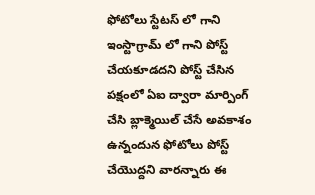ఫోటోలు స్టేటస్ లో గాని ఇంస్టాగ్రామ్ లో గాని పోస్ట్ చేయకూడదని పోస్ట్ చేసిన పక్షంలో ఏఐ ద్వారా మార్పింగ్ చేసి బ్లాక్మెయిల్ చేసే అవకాశం ఉన్నందున ఫోటోలు పోస్ట్ చేయొద్దని వారన్నారు ఈ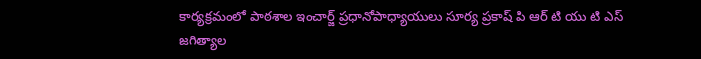కార్యక్రమంలో పాఠశాల ఇంచార్జ్ ప్రధానోపాధ్యాయులు సూర్య ప్రకాష్ పి ఆర్ టి యు టి ఎస్ జగిత్యాల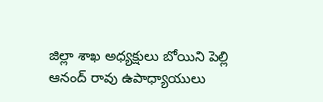జిల్లా శాఖ అధ్యక్షులు బోయిని పెల్లి ఆనంద్ రావు ఉపాధ్యాయులు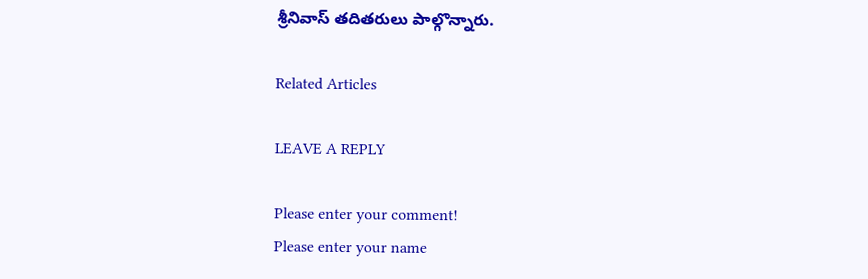శ్రీనివాస్ తదితరులు పాల్గొన్నారు.

Related Articles

LEAVE A REPLY

Please enter your comment!
Please enter your name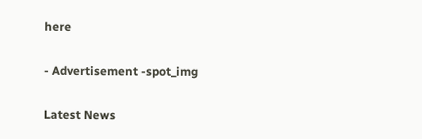here

- Advertisement -spot_img

Latest News